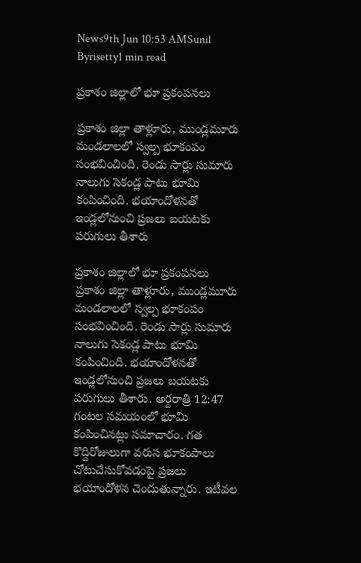News9th Jun 10:53 AMSunil Byrisetty1 min read

ప్రకాశం జిల్లాలో భూ ప్రకంపనలు

ప్రకాశం జిల్లా తాళ్లూరు, ముండ్లమూరు మండలాలలో స్వల్ప భూకంపం సంభవించింది. రెండు సార్లు సుమారు నాలుగు సెకండ్ల పాటు భూమి కంపించింది. భయాందోళనతో ఇండ్లలోనుంచి ప్రజలు బయటకు పరుగులు తీశారు

ప్రకాశం జిల్లాలో భూ ప్రకంపనలు
ప్రకాశం జిల్లా తాళ్లూరు, ముండ్లమూరు మండలాలలో స్వల్ప భూకంపం సంభవించింది. రెండు సార్లు సుమారు నాలుగు సెకండ్ల పాటు భూమి కంపించింది. భయాందోళనతో ఇండ్లలోనుంచి ప్రజలు బయటకు పరుగులు తీశారు. అర్దరాత్రి 12:47 గంటల సమయంలో భూమి కంపించినట్లు సమాచారం. గత కొద్దిరోజులుగా వరుస భూకంపాలు చోటుచేసుకోవడంపై ప్రజలు భయాందోళన చెందుతున్నారు. ఇటీవల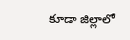కూడా జిల్లాలో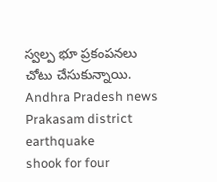స్వల్ప భూ ప్రకంపనలు చోటు చేసుకున్నాయి.
Andhra Pradesh news
Prakasam district
earthquake
shook for four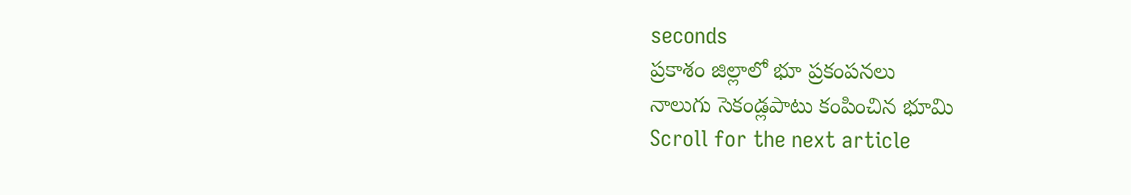seconds
ప్రకాశం జిల్లాలో భూ ప్రకంపనలు
నాలుగు సెకండ్లపాటు కంపించిన భూమి
Scroll for the next article